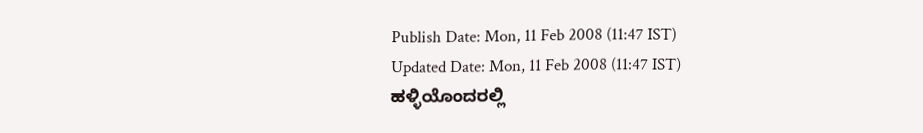Publish Date: Mon, 11 Feb 2008 (11:47 IST)
Updated Date: Mon, 11 Feb 2008 (11:47 IST)
ಹಳ್ಳಿಯೊಂದರಲ್ಲಿ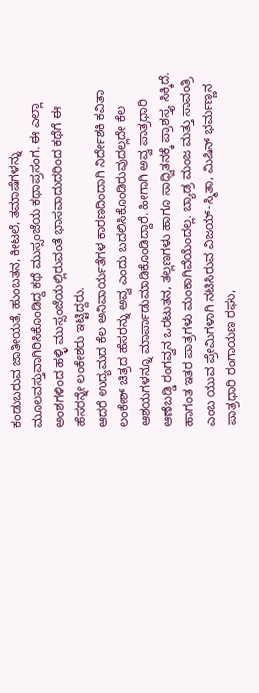ಕಂಡುಬರುವ ಜಾತೀಯತೆ, ಹುಂಬತನ, ಕೀಟಲೆ, ತಮಾಷೆಗಳನ್ನು ಮೂಲವಸ್ತುವಾಗಿರಿಸಿಕೊಂಡಿದ್ದ ಕಥೆ ಮುಸ್ಸಂಜೆಯ ಕಥಾಪ್ರಸಂಗ. ಈ ಎಲ್ಲಾ ಅಂಶಗಳಿಂದ ಹಳ್ಳಿ ಮುಸ್ಸಂಜೆಯಲ್ಲಿರುವಂತೆ ಭಾಸವಾದುದರಿಂದ ಕಥೆಗೆ ಈ ಹೆಸರನ್ನೇ ಲಂಕೇಶರು ಇಟ್ಟಿದ್ದರು.
ಆದರೆ ಉದ್ಯಮದ ಕೆಲ ಅನಿವಾರ್ಯತೆಗಳ ಕಾರಣದಿಂದಾಗಿ ನಿರ್ದೇಶಕಿ ಕವಿತಾ ಲಂಕೇಶ್ ಚಿತ್ರದ ಹೆಸರನ್ನು ಅವ್ವ ಎಂದು ಬದಲಿಸಿಕೊಂಡಿರುವುದಲ್ಲದೇ ಕೆಲ ಆಶಯಗಳನ್ನೂ ಮಾರ್ಪಾಡುಮಾಡಿಕೊಂಡಿದ್ದಾರೆ. ಹೀಗಾಗಿ ಅವ್ವ ಪಾತ್ರಧಾರಿ ಆಣೆಬಡ್ಡಿ ರಂಗವ್ವನ ಒರಟುತನ, ತಲ್ಲಣಗಳು ಹಾಗೂ ಸಾಧ್ವಿತನಕ್ಕೆ ಪ್ರಾಶಸ್ತ್ಯ ಸಿಕ್ಕಿದೆ. ಹಾಗಂತ ಇತರ ಪಾತ್ರಗಳು ಮಂಕಾಗಿವೆಯೆಂದಲ್ಲ. ಬ್ಯಾಡ್ರ ಮಂಜ ಮತ್ತು ಸಾವಂತ್ರಿ ಎಂಬ ಯುವ ಪ್ರೇಮಿಗಳಾಗಿ ನಟಿಸಿರುವ ವಿಜಯ್-ಸ್ಮಿತಾ, ಮಿಷಿನ್ ಭರ್ಮಣ್ಣನ ಪಾತ್ರಧಾರಿ ರಂಗಾಯಣ ರಘು,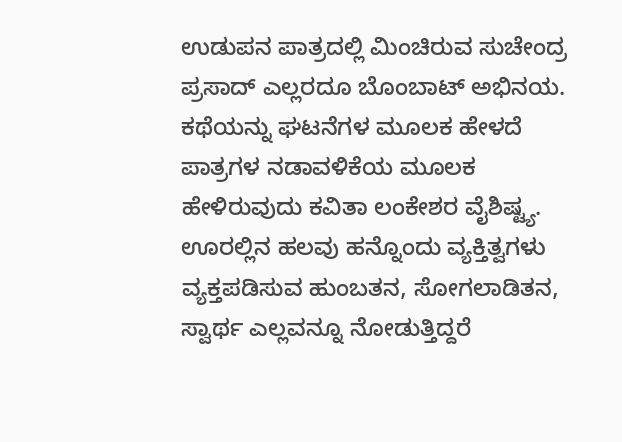ಉಡುಪನ ಪಾತ್ರದಲ್ಲಿ ಮಿಂಚಿರುವ ಸುಚೇಂದ್ರ ಪ್ರಸಾದ್ ಎಲ್ಲರದೂ ಬೊಂಬಾಟ್ ಅಭಿನಯ.
ಕಥೆಯನ್ನು ಘಟನೆಗಳ ಮೂಲಕ ಹೇಳದೆ ಪಾತ್ರಗಳ ನಡಾವಳಿಕೆಯ ಮೂಲಕ ಹೇಳಿರುವುದು ಕವಿತಾ ಲಂಕೇಶರ ವೈಶಿಷ್ಟ್ಯ. ಊರಲ್ಲಿನ ಹಲವು ಹನ್ನೊಂದು ವ್ಯಕ್ತಿತ್ವಗಳು ವ್ಯಕ್ತಪಡಿಸುವ ಹುಂಬತನ, ಸೋಗಲಾಡಿತನ, ಸ್ವಾರ್ಥ ಎಲ್ಲವನ್ನೂ ನೋಡುತ್ತಿದ್ದರೆ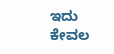ಇದು ಕೇವಲ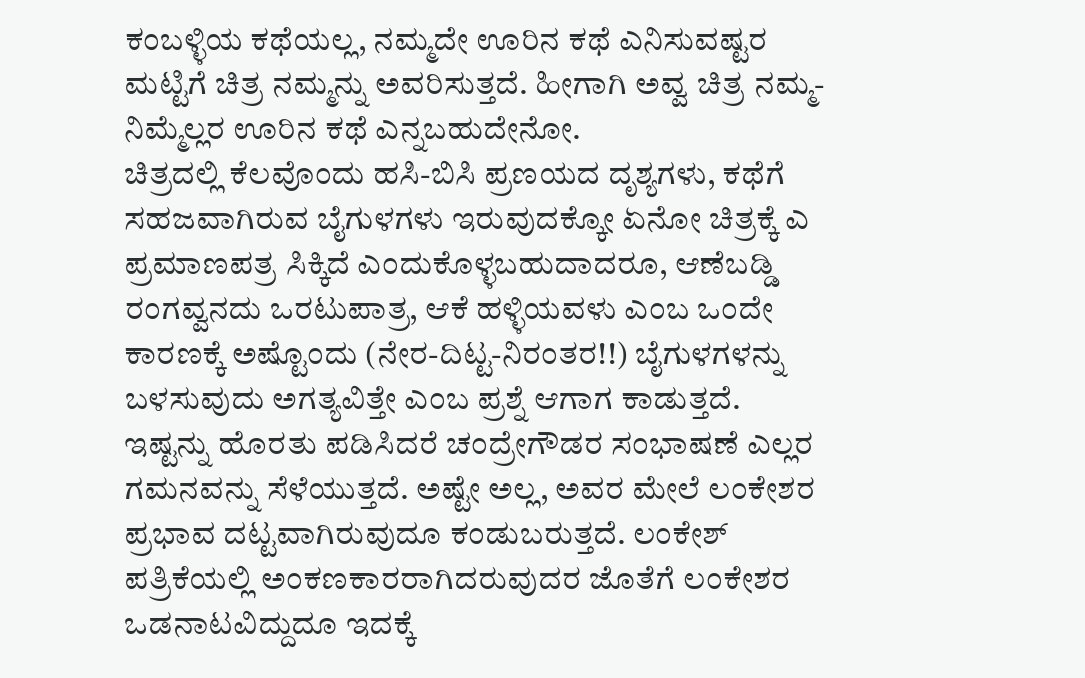ಕಂಬಳ್ಳಿಯ ಕಥೆಯಲ್ಲ, ನಮ್ಮದೇ ಊರಿನ ಕಥೆ ಎನಿಸುವಷ್ಟರ ಮಟ್ಟಿಗೆ ಚಿತ್ರ ನಮ್ಮನ್ನು ಅವರಿಸುತ್ತದೆ. ಹೀಗಾಗಿ ಅವ್ವ ಚಿತ್ರ ನಮ್ಮ-ನಿಮ್ಮೆಲ್ಲರ ಊರಿನ ಕಥೆ ಎನ್ನಬಹುದೇನೋ.
ಚಿತ್ರದಲ್ಲಿ ಕೆಲವೊಂದು ಹಸಿ-ಬಿಸಿ ಪ್ರಣಯದ ದೃಶ್ಯಗಳು, ಕಥೆಗೆ ಸಹಜವಾಗಿರುವ ಬೈಗುಳಗಳು ಇರುವುದಕ್ಕೋ ಏನೋ ಚಿತ್ರಕ್ಕೆ ಎ ಪ್ರಮಾಣಪತ್ರ ಸಿಕ್ಕಿದೆ ಎಂದುಕೊಳ್ಳಬಹುದಾದರೂ, ಆಣೆಬಡ್ಡಿ ರಂಗವ್ವನದು ಒರಟುಪಾತ್ರ, ಆಕೆ ಹಳ್ಳಿಯವಳು ಎಂಬ ಒಂದೇ ಕಾರಣಕ್ಕೆ ಅಷ್ಟೊಂದು (ನೇರ-ದಿಟ್ಟ-ನಿರಂತರ!!) ಬೈಗುಳಗಳನ್ನು ಬಳಸುವುದು ಅಗತ್ಯವಿತ್ತೇ ಎಂಬ ಪ್ರಶ್ನೆ ಆಗಾಗ ಕಾಡುತ್ತದೆ. ಇಷ್ಟನ್ನು ಹೊರತು ಪಡಿಸಿದರೆ ಚಂದ್ರೇಗೌಡರ ಸಂಭಾಷಣೆ ಎಲ್ಲರ ಗಮನವನ್ನು ಸೆಳೆಯುತ್ತದೆ. ಅಷ್ಟೇ ಅಲ್ಲ, ಅವರ ಮೇಲೆ ಲಂಕೇಶರ ಪ್ರಭಾವ ದಟ್ಟವಾಗಿರುವುದೂ ಕಂಡುಬರುತ್ತದೆ. ಲಂಕೇಶ್ ಪತ್ರಿಕೆಯಲ್ಲಿ ಅಂಕಣಕಾರರಾಗಿದರುವುದರ ಜೊತೆಗೆ ಲಂಕೇಶರ ಒಡನಾಟವಿದ್ದುದೂ ಇದಕ್ಕೆ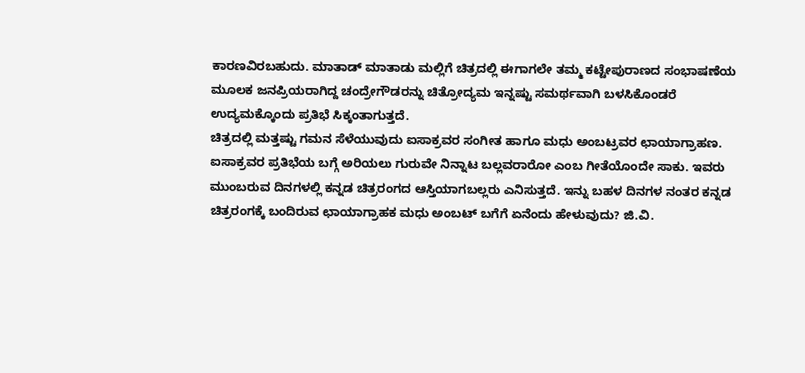ಕಾರಣವಿರಬಹುದು. ಮಾತಾಡ್ ಮಾತಾಡು ಮಲ್ಲಿಗೆ ಚಿತ್ರದಲ್ಲಿ ಈಗಾಗಲೇ ತಮ್ಮ ಕಟ್ಟೇಪುರಾಣದ ಸಂಭಾಷಣೆಯ ಮೂಲಕ ಜನಪ್ರಿಯರಾಗಿದ್ದ ಚಂದ್ರೇಗೌಡರನ್ನು ಚಿತ್ರೋದ್ಯಮ ಇನ್ನಷ್ಟು ಸಮರ್ಥವಾಗಿ ಬಳಸಿಕೊಂಡರೆ ಉದ್ಯಮಕ್ಕೊಂದು ಪ್ರತಿಭೆ ಸಿಕ್ಕಂತಾಗುತ್ತದೆ.
ಚಿತ್ರದಲ್ಲಿ ಮತ್ತಷ್ಟು ಗಮನ ಸೆಳೆಯುವುದು ಐಸಾಕ್ರವರ ಸಂಗೀತ ಹಾಗೂ ಮಧು ಅಂಬಟ್ರವರ ಛಾಯಾಗ್ರಾಹಣ. ಐಸಾಕ್ರವರ ಪ್ರತಿಭೆಯ ಬಗ್ಗೆ ಅರಿಯಲು ಗುರುವೇ ನಿನ್ನಾಟ ಬಲ್ಲವರಾರೋ ಎಂಬ ಗೀತೆಯೊಂದೇ ಸಾಕು. ಇವರು ಮುಂಬರುವ ದಿನಗಳಲ್ಲಿ ಕನ್ನಡ ಚಿತ್ರರಂಗದ ಆಸ್ತಿಯಾಗಬಲ್ಲರು ಎನಿಸುತ್ತದೆ. ಇನ್ನು ಬಹಳ ದಿನಗಳ ನಂತರ ಕನ್ನಡ ಚಿತ್ರರಂಗಕ್ಕೆ ಬಂದಿರುವ ಛಾಯಾಗ್ರಾಹಕ ಮಧು ಅಂಬಟ್ ಬಗೆಗೆ ಏನೆಂದು ಹೇಳುವುದು? ಜಿ.ವಿ.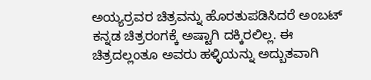ಅಯ್ಯರ್ರವರ ಚಿತ್ರವನ್ನು ಹೊರತುಪಡಿಸಿದರೆ ಅಂಬಟ್ ಕನ್ನಡ ಚಿತ್ರರಂಗಕ್ಕೆ ಅಷ್ಟಾಗಿ ದಕ್ಕಿರಲಿಲ್ಲ. ಈ ಚಿತ್ರದಲ್ಲಂತೂ ಅವರು ಹಳ್ಳಿಯನ್ನು ಅದ್ಬುತವಾಗಿ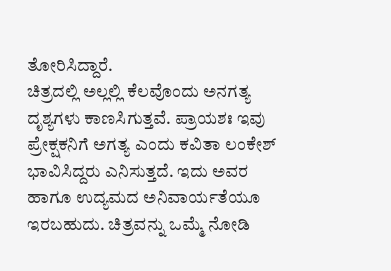ತೋರಿಸಿದ್ದಾರೆ.
ಚಿತ್ರದಲ್ಲಿ ಅಲ್ಲಲ್ಲಿ ಕೆಲವೊಂದು ಅನಗತ್ಯ ದೃಶ್ಯಗಳು ಕಾಣಸಿಗುತ್ತವೆ. ಪ್ರಾಯಶಃ ಇವು ಪ್ರೇಕ್ಷಕನಿಗೆ ಅಗತ್ಯ ಎಂದು ಕವಿತಾ ಲಂಕೇಶ್ ಭಾವಿಸಿದ್ದರು ಎನಿಸುತ್ತದೆ. ಇದು ಅವರ ಹಾಗೂ ಉದ್ಯಮದ ಅನಿವಾರ್ಯತೆಯೂ ಇರಬಹುದು. ಚಿತ್ರವನ್ನು ಒಮ್ಮೆ ನೋಡಿ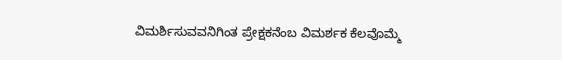ವಿಮರ್ಶಿಸುವವನಿಗಿಂತ ಪ್ರೇಕ್ಷಕನೆಂಬ ವಿಮರ್ಶಕ ಕೆಲವೊಮ್ಮೆ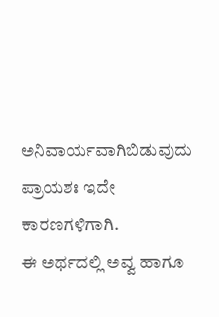ಅನಿವಾರ್ಯವಾಗಿಬಿಡುವುದು ಪ್ರಾಯಶಃ ಇದೇ ಕಾರಣಗಳಿಗಾಗಿ.
ಈ ಅರ್ಥದಲ್ಲಿ ಅವ್ವ ಹಾಗೂ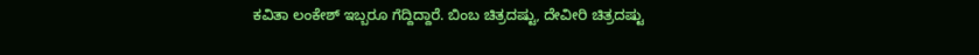ಕವಿತಾ ಲಂಕೇಶ್ ಇಬ್ಬರೂ ಗೆದ್ದಿದ್ದಾರೆ. ಬಿಂಬ ಚಿತ್ರದಷ್ಟು, ದೇವೀರಿ ಚಿತ್ರದಷ್ಟು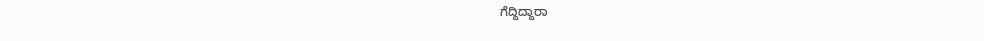ಗೆದ್ದಿದ್ದಾರಾ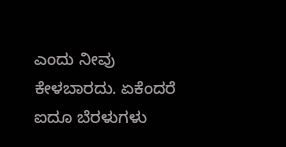ಎಂದು ನೀವು ಕೇಳಬಾರದು. ಏಕೆಂದರೆ ಐದೂ ಬೆರಳುಗಳು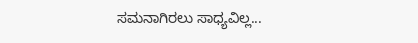ಸಮನಾಗಿರಲು ಸಾಧ್ಯವಿಲ್ಲ...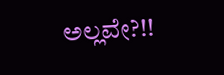ಅಲ್ಲವೇ?!!